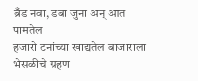ब्रँड नवा, डबा जुना अन् आत पामतेल
हजारो टनांच्या खाद्यतेल बाजाराला भेसळीचे ग्रहण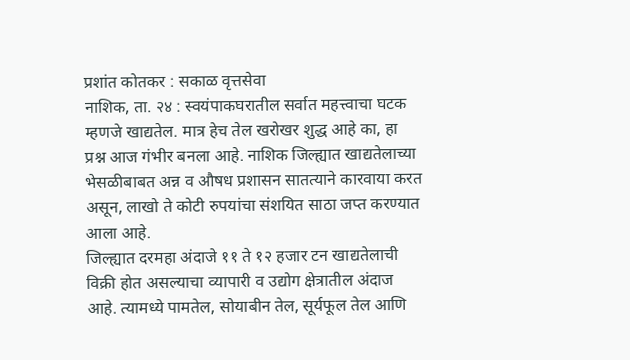प्रशांत कोतकर : सकाळ वृत्तसेवा
नाशिक, ता. २४ : स्वयंपाकघरातील सर्वात महत्त्वाचा घटक म्हणजे खाद्यतेल. मात्र हेच तेल खरोखर शुद्ध आहे का, हा प्रश्न आज गंभीर बनला आहे. नाशिक जिल्ह्यात खाद्यतेलाच्या भेसळीबाबत अन्न व औषध प्रशासन सातत्याने कारवाया करत असून, लाखो ते कोटी रुपयांचा संशयित साठा जप्त करण्यात आला आहे.
जिल्ह्यात दरमहा अंदाजे ११ ते १२ हजार टन खाद्यतेलाची विक्री होत असल्याचा व्यापारी व उद्योग क्षेत्रातील अंदाज आहे. त्यामध्ये पामतेल, सोयाबीन तेल, सूर्यफूल तेल आणि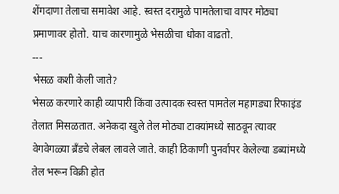शेंगदाणा तेलाचा समावेश आहे. स्वस्त दरामुळे पामतेलाचा वापर मोठ्या प्रमाणावर होतो. याच कारणामुळे भेसळीचा धोका वाढतो.
---
भेसळ कशी केली जाते?
भेसळ करणारे काही व्यापारी किंवा उत्पादक स्वस्त पामतेल महागड्या रिफाइंड तेलात मिसळतात. अनेकदा खुले तेल मोठ्या टाक्यांमध्ये साठवून त्यावर वेगवेगळ्या ब्रँडचे लेबल लावले जाते. काही ठिकाणी पुनर्वापर केलेल्या डब्यांमध्ये तेल भरून विक्री होत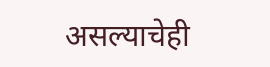असल्याचेही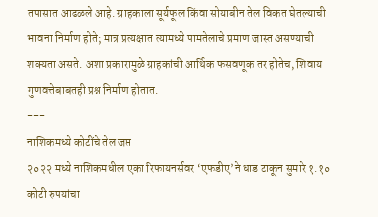तपासात आढळले आहे. ग्राहकाला सूर्यफूल किंवा सोयाबीन तेल विकत घेतल्याची भावना निर्माण होते; मात्र प्रत्यक्षात त्यामध्ये पामतेलाचे प्रमाण जास्त असण्याची शक्यता असते. अशा प्रकारामुळे ग्राहकांची आर्थिक फसवणूक तर होतेच, शिवाय गुणवत्तेबाबतही प्रश्न निर्माण होतात.
---
नाशिकमध्ये कोटींचे तेल जप्त
२०२२ मध्ये नाशिकमधील एका रिफायनर्सवर ‘एफडीए’ने धाड टाकून सुमारे १.१० कोटी रुपयांचा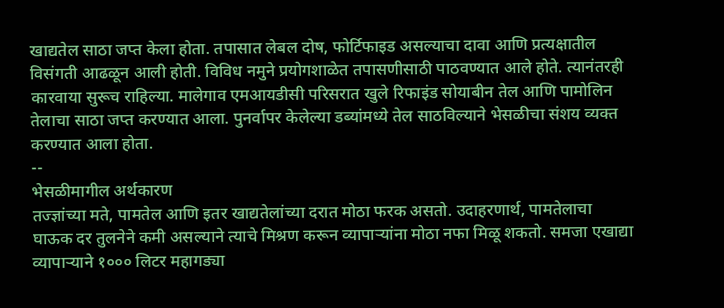खाद्यतेल साठा जप्त केला होता. तपासात लेबल दोष, फोर्टिफाइड असल्याचा दावा आणि प्रत्यक्षातील विसंगती आढळून आली होती. विविध नमुने प्रयोगशाळेत तपासणीसाठी पाठवण्यात आले होते. त्यानंतरही कारवाया सुरूच राहिल्या. मालेगाव एमआयडीसी परिसरात खुले रिफाइंड सोयाबीन तेल आणि पामोलिन तेलाचा साठा जप्त करण्यात आला. पुनर्वापर केलेल्या डब्यांमध्ये तेल साठविल्याने भेसळीचा संशय व्यक्त करण्यात आला होता.
--
भेसळीमागील अर्थकारण
तज्ज्ञांच्या मते, पामतेल आणि इतर खाद्यतेलांच्या दरात मोठा फरक असतो. उदाहरणार्थ, पामतेलाचा घाऊक दर तुलनेने कमी असल्याने त्याचे मिश्रण करून व्यापाऱ्यांना मोठा नफा मिळू शकतो. समजा एखाद्या व्यापाऱ्याने १००० लिटर महागड्या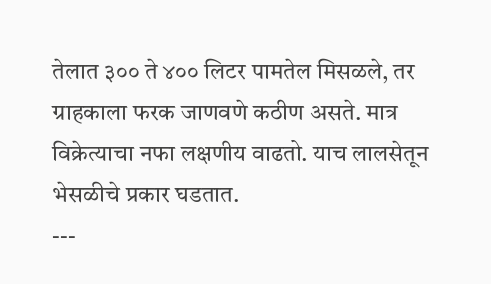तेलात ३०० ते ४०० लिटर पामतेल मिसळले, तर ग्राहकाला फरक जाणवणे कठीण असते. मात्र विक्रेत्याचा नफा लक्षणीय वाढतो. याच लालसेतून भेसळीचे प्रकार घडतात.
---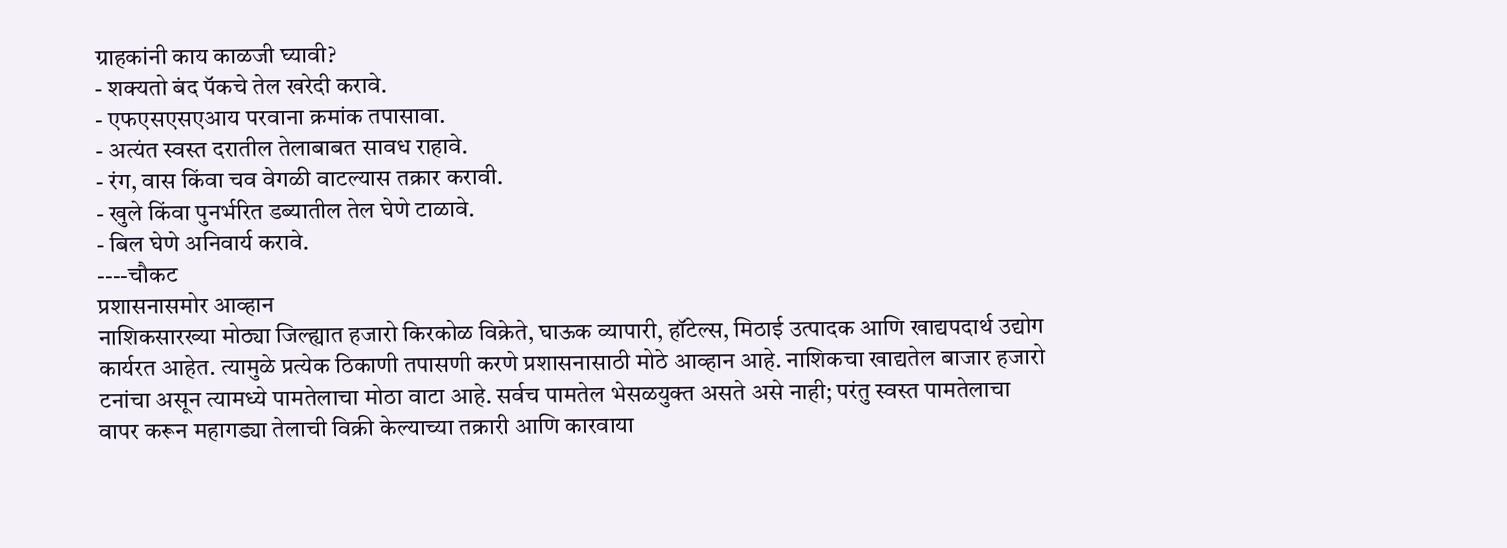ग्राहकांनी काय काळजी घ्यावी?
- शक्यतो बंद पॅकचे तेल खरेदी करावे.
- एफएसएसएआय परवाना क्रमांक तपासावा.
- अत्यंत स्वस्त दरातील तेलाबाबत सावध राहावे.
- रंग, वास किंवा चव वेगळी वाटल्यास तक्रार करावी.
- खुले किंवा पुनर्भरित डब्यातील तेल घेणे टाळावे.
- बिल घेणे अनिवार्य करावे.
----चौकट
प्रशासनासमोर आव्हान
नाशिकसारख्या मोठ्या जिल्ह्यात हजारो किरकोळ विक्रेते, घाऊक व्यापारी, हॉटेल्स, मिठाई उत्पादक आणि खाद्यपदार्थ उद्योग कार्यरत आहेत. त्यामुळे प्रत्येक ठिकाणी तपासणी करणे प्रशासनासाठी मोठे आव्हान आहे. नाशिकचा खाद्यतेल बाजार हजारो टनांचा असून त्यामध्ये पामतेलाचा मोठा वाटा आहे. सर्वच पामतेल भेसळयुक्त असते असे नाही; परंतु स्वस्त पामतेलाचा वापर करून महागड्या तेलाची विक्री केल्याच्या तक्रारी आणि कारवाया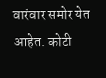वारंवार समोर येत आहेत. कोटी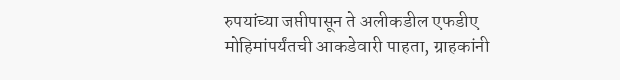रुपयांच्या जप्तीपासून ते अलीकडील एफडीए मोहिमांपर्यंतची आकडेवारी पाहता, ग्राहकांनी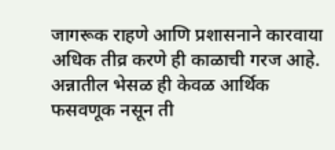जागरूक राहणे आणि प्रशासनाने कारवाया अधिक तीव्र करणे ही काळाची गरज आहे. अन्नातील भेसळ ही केवळ आर्थिक फसवणूक नसून ती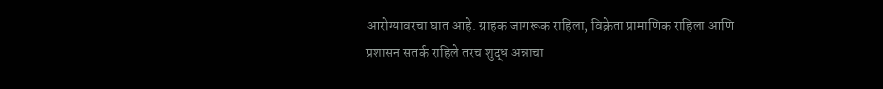आरोग्यावरचा घात आहे. ग्राहक जागरूक राहिला, विक्रेता प्रामाणिक राहिला आणि प्रशासन सतर्क राहिले तरच शुद्ध अन्नाचा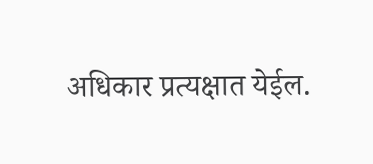अधिकार प्रत्यक्षात येईल.